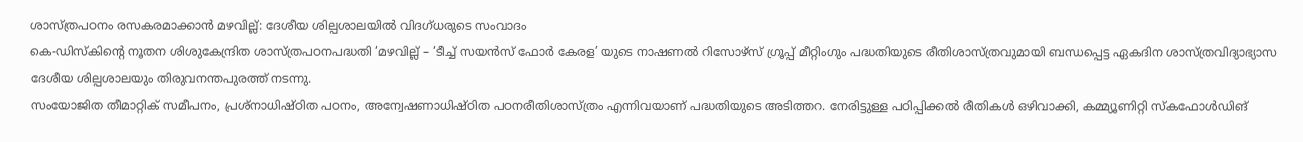ശാസ്ത്രപഠനം രസകരമാക്കാൻ മഴവില്ല്: ദേശീയ ശില്പശാലയിൽ വിദഗ്ധരുടെ സംവാദം
കെ-ഡിസ്കിന്റെ നൂതന ശിശുകേന്ദ്രിത ശാസ്ത്രപഠനപദ്ധതി ‘മഴവില്ല് – ‘ടീച്ച് സയൻസ് ഫോർ കേരള’ യുടെ നാഷണൽ റിസോഴ്സ് ഗ്രൂപ്പ് മീറ്റിംഗും പദ്ധതിയുടെ രീതിശാസ്ത്രവുമായി ബന്ധപ്പെട്ട ഏകദിന ശാസ്ത്രവിദ്യാഭ്യാസ ദേശീയ ശില്പശാലയും തിരുവനന്തപുരത്ത് നടന്നു.
സംയോജിത തീമാറ്റിക് സമീപനം, പ്രശ്നാധിഷ്ഠിത പഠനം, അന്വേഷണാധിഷ്ഠിത പഠനരീതിശാസ്ത്രം എന്നിവയാണ് പദ്ധതിയുടെ അടിത്തറ. നേരിട്ടുള്ള പഠിപ്പിക്കൽ രീതികൾ ഒഴിവാക്കി, കമ്മ്യൂണിറ്റി സ്കഫോൾഡിങ്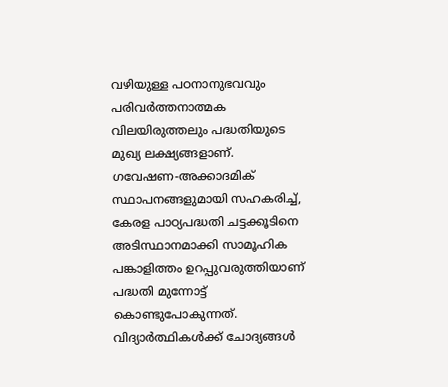വഴിയുള്ള പഠനാനുഭവവും പരിവർത്തനാത്മക വിലയിരുത്തലും പദ്ധതിയുടെ മുഖ്യ ലക്ഷ്യങ്ങളാണ്. ഗവേഷണ-അക്കാദമിക് സ്ഥാപനങ്ങളുമായി സഹകരിച്ച്, കേരള പാഠ്യപദ്ധതി ചട്ടക്കൂടിനെ അടിസ്ഥാനമാക്കി സാമൂഹിക പങ്കാളിത്തം ഉറപ്പുവരുത്തിയാണ് പദ്ധതി മുന്നോട്ട് കൊണ്ടുപോകുന്നത്.
വിദ്യാർത്ഥികൾക്ക് ചോദ്യങ്ങൾ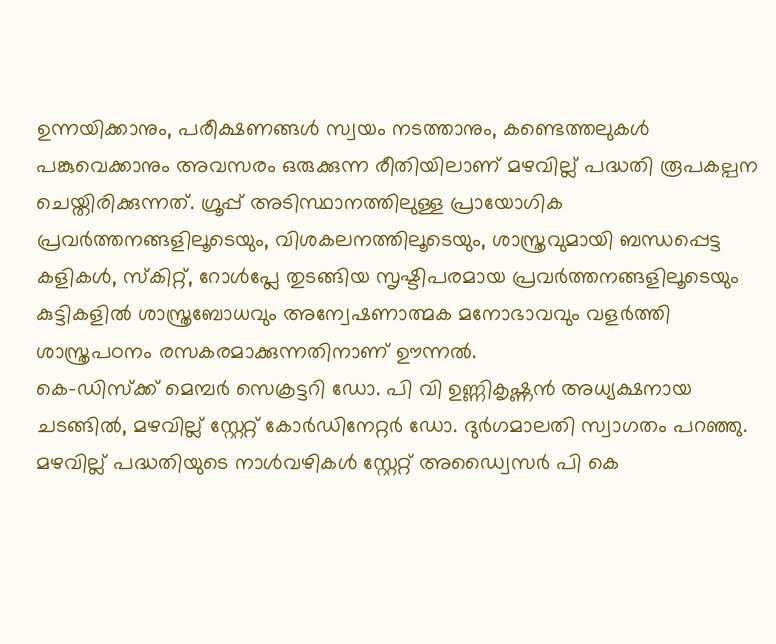ഉന്നയിക്കാനും, പരീക്ഷണങ്ങൾ സ്വയം നടത്താനും, കണ്ടെത്തലുകൾ പങ്കുവെക്കാനും അവസരം ഒരുക്കുന്ന രീതിയിലാണ് മഴവില്ല് പദ്ധതി രൂപകല്പന ചെയ്തിരിക്കുന്നത്. ഗ്രൂപ്പ് അടിസ്ഥാനത്തിലുള്ള പ്രായോഗിക പ്രവർത്തനങ്ങളിലൂടെയും, വിശകലനത്തിലൂടെയും, ശാസ്ത്രവുമായി ബന്ധപ്പെട്ട കളികൾ, സ്കിറ്റ്, റോൾപ്ലേ തുടങ്ങിയ സൃഷ്ടിപരമായ പ്രവർത്തനങ്ങളിലൂടെയും കുട്ടികളിൽ ശാസ്ത്രബോധവും അന്വേഷണാത്മക മനോഭാവവും വളർത്തി ശാസ്ത്രപഠനം രസകരമാക്കുന്നതിനാണ് ഊന്നൽ.
കെ-ഡിസ്ക്ക് മെമ്പർ സെക്രട്ടറി ഡോ. പി വി ഉണ്ണികൃഷ്ണൻ അധ്യക്ഷനായ ചടങ്ങിൽ, മഴവില്ല് സ്റ്റേറ്റ് കോർഡിനേറ്റർ ഡോ. ദുർഗമാലതി സ്വാഗതം പറഞ്ഞു. മഴവില്ല് പദ്ധതിയുടെ നാൾവഴികൾ സ്റ്റേറ്റ് അഡ്വൈസർ പി കെ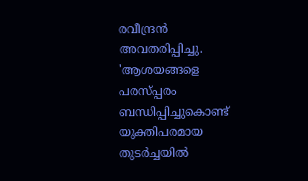രവീന്ദ്രൻ അവതരിപ്പിച്ചു.
'ആശയങ്ങളെ പരസ്പ്പരം ബന്ധിപ്പിച്ചുകൊണ്ട് യുക്തിപരമായ തുടർച്ചയിൽ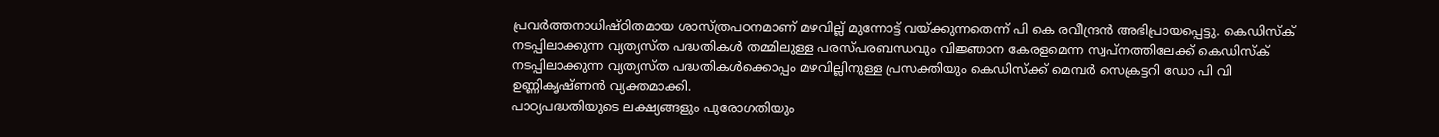പ്രവർത്തനാധിഷ്ഠിതമായ ശാസ്ത്രപഠനമാണ് മഴവില്ല് മുന്നോട്ട് വയ്ക്കുന്നതെന്ന് പി കെ രവീന്ദ്രൻ അഭിപ്രായപ്പെട്ടു. കെഡിസ്ക് നടപ്പിലാക്കുന്ന വ്യത്യസ്ത പദ്ധതികൾ തമ്മിലുള്ള പരസ്പരബന്ധവും വിജ്ഞാന കേരളമെന്ന സ്വപ്നത്തിലേക്ക് കെഡിസ്ക് നടപ്പിലാക്കുന്ന വ്യത്യസ്ത പദ്ധതികൾക്കൊപ്പം മഴവില്ലിനുള്ള പ്രസക്തിയും കെഡിസ്ക്ക് മെമ്പർ സെക്രട്ടറി ഡോ പി വി ഉണ്ണികൃഷ്ണൻ വ്യക്തമാക്കി.
പാഠ്യപദ്ധതിയുടെ ലക്ഷ്യങ്ങളും പുരോഗതിയും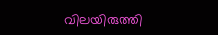വിലയിരുത്തി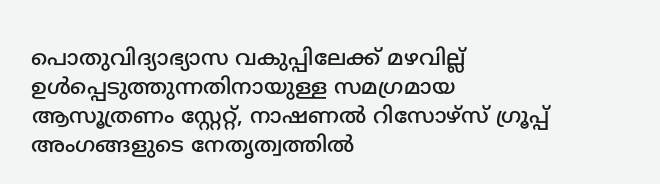പൊതുവിദ്യാഭ്യാസ വകുപ്പിലേക്ക് മഴവില്ല് ഉൾപ്പെടുത്തുന്നതിനായുള്ള സമഗ്രമായ ആസൂത്രണം സ്റ്റേറ്റ്, നാഷണൽ റിസോഴ്സ് ഗ്രൂപ്പ് അംഗങ്ങളുടെ നേതൃത്വത്തിൽ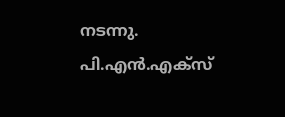നടന്നു.
പി.എൻ.എക്സ്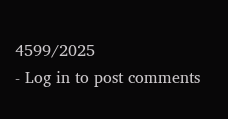4599/2025
- Log in to post comments